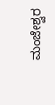ಮಂಜೇಶ್ವರ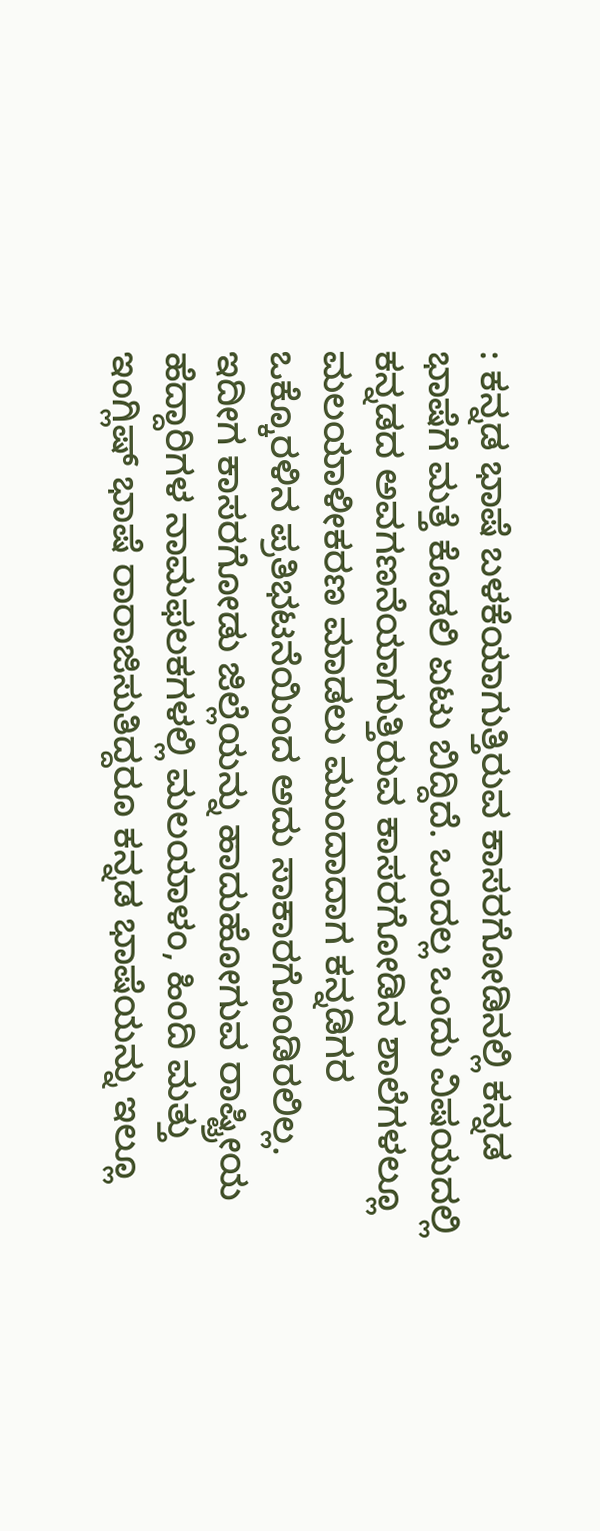: ಕನ್ನಡ ಭಾಷೆ ಬಳಕೆಯಾಗುತ್ತಿರುವ ಕಾಸರಗೋಡಿನಲ್ಲಿ ಕನ್ನಡ ಭಾಷೆಗೆ ಮತ್ತೆ ಕೊಡಲಿ ಏಟು ಬಿದ್ದಿದೆ. ಒಂದಲ್ಲ ಒಂದು ವಿಷಯದಲ್ಲಿ ಕನ್ನಡದ ಅವಗಣನೆಯಾಗುತ್ತಿರುವ ಕಾಸರಗೋಡಿನ ಶಾಲೆಗಳಲ್ಲೂ ಮಲಯಾಳೀಕರಣ ಮಾಡಲು ಮುಂದಾದಾಗ ಕನ್ನಡಿಗರ ಒಕ್ಕೊರಳಿನ ಪ್ರತಿಭಟನೆಯಿಂದ ಅದು ಸಾಕಾರಗೊಂಡಿರಲಿಲ್ಲ. ಇದೀಗ ಕಾಸರಗೋಡು ಜಿಲ್ಲೆಯನ್ನು ಹಾದುಹೋಗುವ ರಾಷ್ಟ್ರೀಯ ಹೆದ್ದಾರಿಗಳ ನಾಮಫಲಕಗಳಲ್ಲಿ ಮಲಯಾಳಂ, ಹಿಂದಿ ಮತ್ತು ಇಂಗ್ಲಿಷ್ ಭಾಷೆ ರಾರಾಜಿಸುತಿದ್ದರೂ ಕನ್ನಡ ಭಾಷೆಯನ್ನು ಇಲ್ಲೂ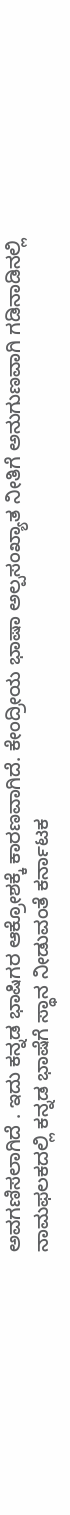ಅವಗಣಿಸಲಾಗಿದೆ . ಇದು ಕನ್ನಡ ಭಾಷಿಗರ ಆಕ್ರೋಶಕ್ಕೆ ಕಾರಣವಾಗಿದೆ. ಕೇಂದ್ರೀಯ ಭಾಷಾ ಅಲ್ಪಸಂಖ್ಯಾತ ನೀತಿಗೆ ಅನುಗುಣವಾಗಿ ಗಡಿನಾಡಿನಲ್ಲಿ ನಾಮಫಲಕದಲ್ಲಿ ಕನ್ನಡ ಭಾಷೆಗೆ ಸ್ಥಾನ ನೀಡುವಂತೆ ಕರ್ನಾಟಕ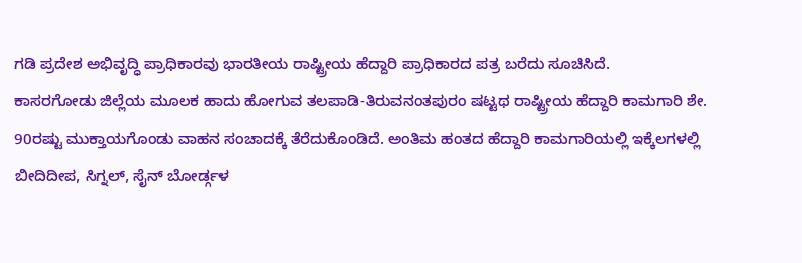ಗಡಿ ಪ್ರದೇಶ ಅಭಿವೃದ್ಧಿ ಪ್ರಾಧಿಕಾರವು ಭಾರತೀಯ ರಾಷ್ಟ್ರೀಯ ಹೆದ್ದಾರಿ ಪ್ರಾಧಿಕಾರದ ಪತ್ರ ಬರೆದು ಸೂಚಿಸಿದೆ.
ಕಾಸರಗೋಡು ಜಿಲ್ಲೆಯ ಮೂಲಕ ಹಾದು ಹೋಗುವ ತಲಪಾಡಿ-ತಿರುವನಂತಪುರಂ ಷಟ್ಟಥ ರಾಷ್ಟ್ರೀಯ ಹೆದ್ದಾರಿ ಕಾಮಗಾರಿ ಶೇ. 90ರಷ್ಟು ಮುಕ್ತಾಯಗೊಂಡು ವಾಹನ ಸಂಚಾದಕ್ಕೆ ತೆರೆದುಕೊಂಡಿದೆ. ಅಂತಿಮ ಹಂತದ ಹೆದ್ದಾರಿ ಕಾಮಗಾರಿಯಲ್ಲಿ ಇಕ್ಕೆಲಗಳಲ್ಲಿ ಬೀದಿದೀಪ, ಸಿಗ್ನಲ್, ಸೈನ್ ಬೋರ್ಡ್ಗಳ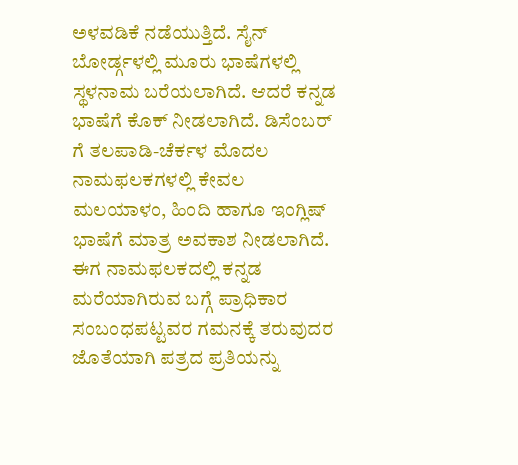ಅಳವಡಿಕೆ ನಡೆಯುತ್ತಿದೆ. ಸೈನ್ ಬೋರ್ಡ್ಗಳಲ್ಲಿ ಮೂರು ಭಾಷೆಗಳಲ್ಲಿ ಸ್ಥಳನಾಮ ಬರೆಯಲಾಗಿದೆ. ಆದರೆ ಕನ್ನಡ ಭಾಷೆಗೆ ಕೊಕ್ ನೀಡಲಾಗಿದೆ. ಡಿಸೆಂಬರ್ ಗೆ ತಲಪಾಡಿ-ಚೆರ್ಕಳ ಮೊದಲ ನಾಮಫಲಕಗಳಲ್ಲಿ ಕೇವಲ ಮಲಯಾಳಂ, ಹಿಂದಿ ಹಾಗೂ ಇಂಗ್ಲಿಷ್ ಭಾಷೆಗೆ ಮಾತ್ರ ಅವಕಾಶ ನೀಡಲಾಗಿದೆ.
ಈಗ ನಾಮಫಲಕದಲ್ಲಿ ಕನ್ನಡ ಮರೆಯಾಗಿರುವ ಬಗ್ಗೆ ಪ್ರಾಧಿಕಾರ ಸಂಬಂಧಪಟ್ಟವರ ಗಮನಕ್ಕೆ ತರುವುದರ ಜೊತೆಯಾಗಿ ಪತ್ರದ ಪ್ರತಿಯನ್ನು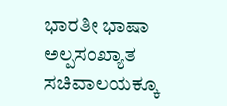ಭಾರತೀ ಭಾಷಾ ಅಲ್ಪಸಂಖ್ಯಾತ ಸಚಿವಾಲಯಕ್ಕೂ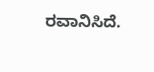ರವಾನಿಸಿದೆ.